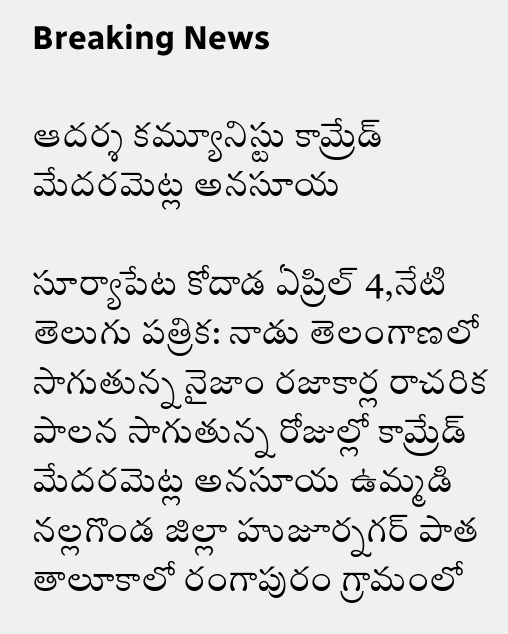Breaking News

ఆదర్శ కమ్యూనిస్టు కామ్రేడ్ మేదరమెట్ల అనసూయ

సూర్యాపేట కోదాడ ఏప్రిల్ 4,నేటి తెలుగు పత్రిక: నాడు తెలంగాణలో సాగుతున్న నైజాం రజాకార్ల రాచరిక పాలన సాగుతున్న రోజుల్లో కామ్రేడ్ మేదరమెట్ల అనసూయ ఉమ్మడి నల్లగొండ జిల్లా హుజూర్నగర్ పాత తాలూకాలో రంగాపురం గ్రామంలో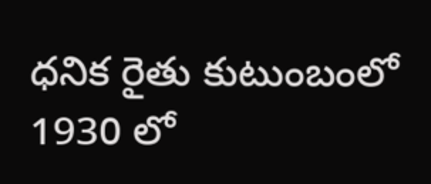ధనిక రైతు కుటుంబంలో 1930 లో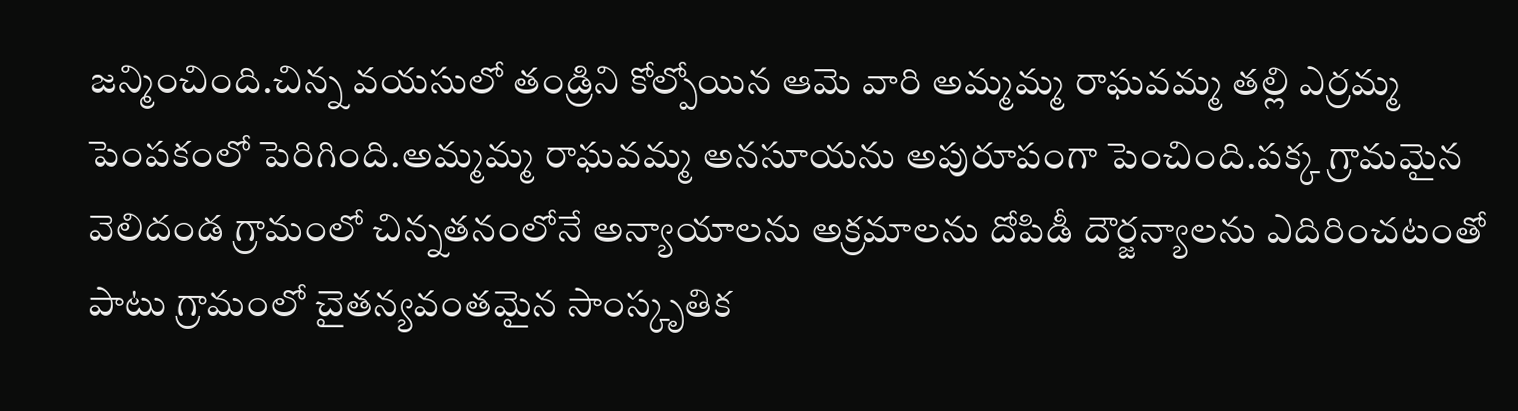జన్మించింది.చిన్న వయసులో తండ్రిని కోల్పోయిన ఆమె వారి అమ్మమ్మ రాఘవమ్మ తల్లి ఎర్రమ్మ పెంపకంలో పెరిగింది.అమ్మమ్మ రాఘవమ్మ అనసూయను అపురూపంగా పెంచింది.పక్క గ్రామమైన వెలిదండ గ్రామంలో చిన్నతనంలోనే అన్యాయాలను అక్రమాలను దోపిడీ దౌర్జన్యాలను ఎదిరించటంతో పాటు గ్రామంలో చైతన్యవంతమైన సాంస్కృతిక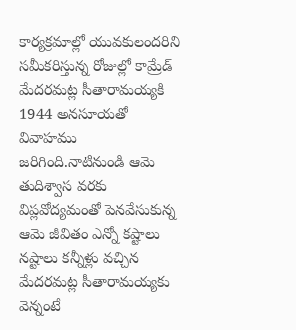కార్యక్రమాల్లో యువకులందరిని సమీకరిస్తున్న రోజుల్లో కామ్రేడ్ మేదరమట్ల సీతారామయ్యకి 1944 అనసూయతో వివాహము జరిగింది.నాటినుండి ఆమె తుదిశ్వాస వరకు విప్లవోద్యమంతో పెనవేసుకున్న ఆమె జీవితం ఎన్నో కష్టాలు నష్టాలు కన్నీళ్లు వచ్చిన మేదరమట్ల సీతారామయ్యకు వెన్నంటే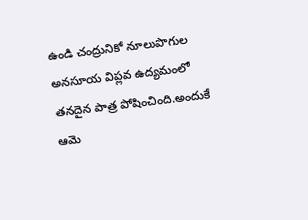ఉండి చంద్రునికో నూలుపొగుల అనసూయ విప్లవ ఉద్యమంలో తనదైన పాత్ర పోషించింది.అందుకే ఆమె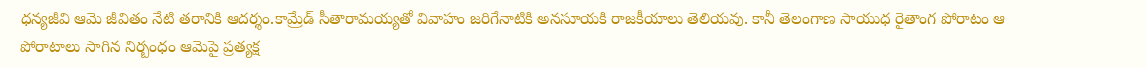ధన్యజీవి ఆమె జీవితం నేటి తరానికి ఆదర్శం.కామ్రేడ్ సీతారామయ్యతో వివాహం జరిగేనాటికి అనసూయకి రాజకీయాలు తెలియవు. కానీ తెలంగాణ సాయుధ రైతాంగ పోరాటం ఆ పోరాటాలు సాగిన నిర్బంధం ఆమెపై ప్రత్యక్ష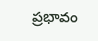ప్రభావం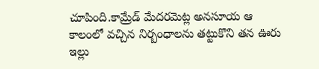చూపింది.కామ్రేడ్ మేదరమెట్ల అనసూయ ఆ కాలంలో వచ్చిన నిర్బంధాలను తట్టుకొని తన ఊరు ఇల్లు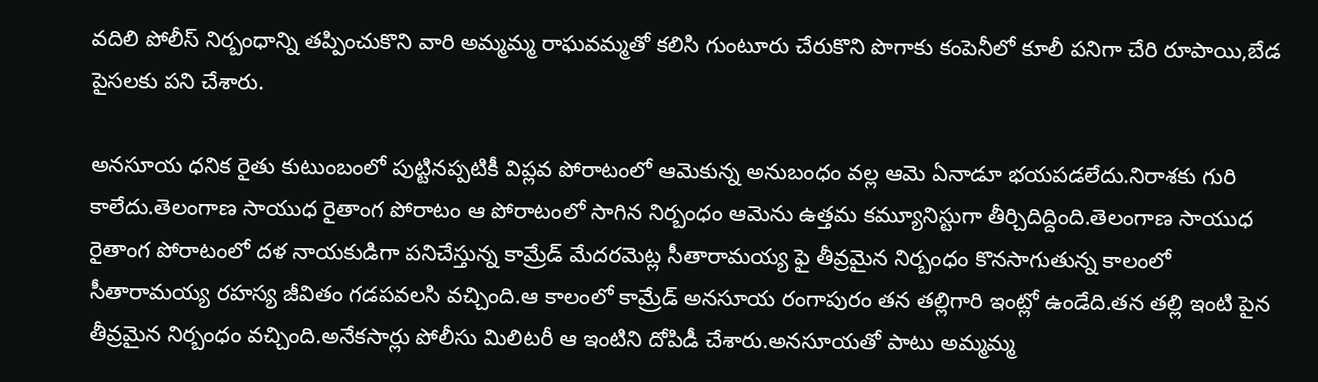వదిలి పోలీస్ నిర్బంధాన్ని తప్పించుకొని వారి అమ్మమ్మ రాఘవమ్మతో కలిసి గుంటూరు చేరుకొని పొగాకు కంపెనీలో కూలీ పనిగా చేరి రూపాయి,బేడ పైసలకు పని చేశారు.

అనసూయ ధనిక రైతు కుటుంబంలో పుట్టినప్పటికీ విప్లవ పోరాటంలో ఆమెకున్న అనుబంధం వల్ల ఆమె ఏనాడూ భయపడలేదు.నిరాశకు గురి కాలేదు.తెలంగాణ సాయుధ రైతాంగ పోరాటం ఆ పోరాటంలో సాగిన నిర్బంధం ఆమెను ఉత్తమ కమ్యూనిస్టుగా తీర్చిదిద్దింది.తెలంగాణ సాయుధ రైతాంగ పోరాటంలో దళ నాయకుడిగా పనిచేస్తున్న కామ్రేడ్ మేదరమెట్ల సీతారామయ్య ఫై తీవ్రమైన నిర్బంధం కొనసాగుతున్న కాలంలో సీతారామయ్య రహస్య జీవితం గడపవలసి వచ్చింది.ఆ కాలంలో కామ్రేడ్ అనసూయ రంగాపురం తన తల్లిగారి ఇంట్లో ఉండేది.తన తల్లి ఇంటి పైన తీవ్రమైన నిర్బంధం వచ్చింది.అనేకసార్లు పోలీసు మిలిటరీ ఆ ఇంటిని దోపిడీ చేశారు.అనసూయతో పాటు అమ్మమ్మ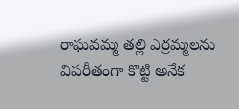రాఘవమ్మ తల్లి ఎర్రమ్మలను విపరీతంగా కొట్టి అనేక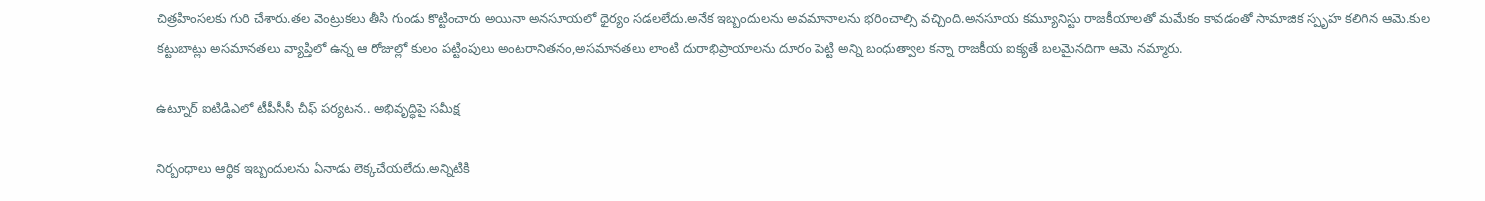చిత్రహింసలకు గురి చేశారు.తల వెంట్రుకలు తీసి గుండు కొట్టించారు అయినా అనసూయలో ధైర్యం సడలలేదు.అనేక ఇబ్బందులను అవమానాలను భరించాల్సి వచ్చింది.అనసూయ కమ్యూనిస్టు రాజకీయాలతో మమేకం కావడంతో సామాజిక స్పృహ కలిగిన ఆమె.కుల కట్టుబాట్లు అసమానతలు వ్యాప్తిలో ఉన్న ఆ రోజుల్లో కులం పట్టింపులు అంటరానితనం,అసమానతలు లాంటి దురాభిప్రాయాలను దూరం పెట్టి అన్ని బంధుత్వాల కన్నా రాజకీయ ఐక్యతే బలమైనదిగా ఆమె నమ్మారు.

ఉట్నూర్ ఐటిడిఎలో టీపీసీసీ చీఫ్ పర్యటన.. అభివృద్ధిపై సమీక్ష

నిర్బంధాలు ఆర్థిక ఇబ్బందులను ఏనాడు లెక్కచేయలేదు.అన్నిటికి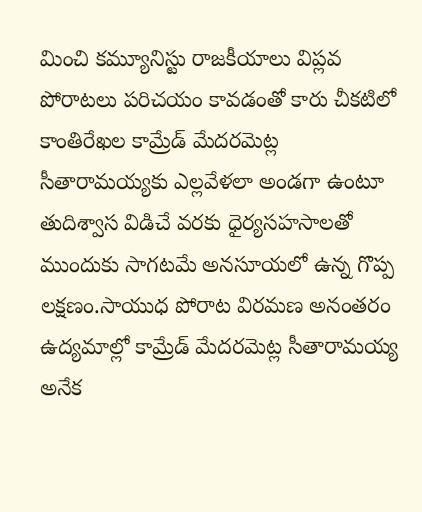మించి కమ్యూనిస్టు రాజకీయాలు విప్లవ పోరాటలు పరిచయం కావడంతో కారు చీకటిలో కాంతిరేఖల కామ్రేడ్ మేదరమెట్ల సీతారామయ్యకు ఎల్లవేళలా అండగా ఉంటూ తుదిశ్వాస విడిచే వరకు ధైర్యసహసాలతో ముందుకు సాగటమే అనసూయలో ఉన్న గొప్ప లక్షణం.సాయుధ పోరాట విరమణ అనంతరం ఉద్యమాల్లో కామ్రేడ్ మేదరమెట్ల సీతారామయ్య అనేక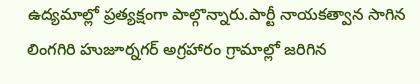ఉద్యమాల్లో ప్రత్యక్షంగా పాల్గొన్నారు.పార్టీ నాయకత్వాన సాగిన లింగగిరి హుజూర్నగర్ అగ్రహారం గ్రామాల్లో జరిగిన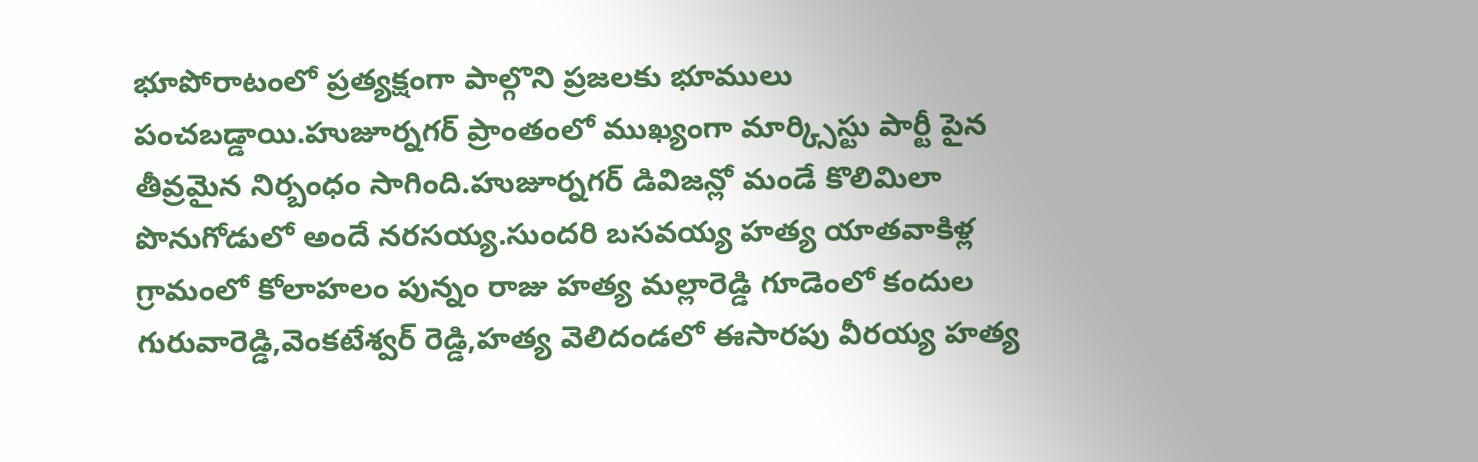భూపోరాటంలో ప్రత్యక్షంగా పాల్గొని ప్రజలకు భూములు పంచబడ్డాయి.హుజూర్నగర్ ప్రాంతంలో ముఖ్యంగా మార్క్సిస్టు పార్టీ పైన తీవ్రమైన నిర్బంధం సాగింది.హుజూర్నగర్ డివిజన్లో మండే కొలిమిలా పొనుగోడులో అందే నరసయ్య.సుందరి బసవయ్య హత్య యాతవాకిళ్ల గ్రామంలో కోలాహలం పున్నం రాజు హత్య మల్లారెడ్డి గూడెంలో కందుల గురువారెడ్డి,వెంకటేశ్వర్ రెడ్డి,హత్య వెలిదండలో ఈసారపు వీరయ్య హత్య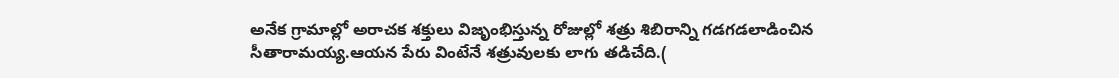అనేక గ్రామాల్లో అరాచక శక్తులు విజృంభిస్తున్న రోజుల్లో శత్రు శిబిరాన్ని గడగడలాడించిన సీతారామయ్య.ఆయన పేరు వింటేనే శత్రువులకు లాగు తడిచేది.(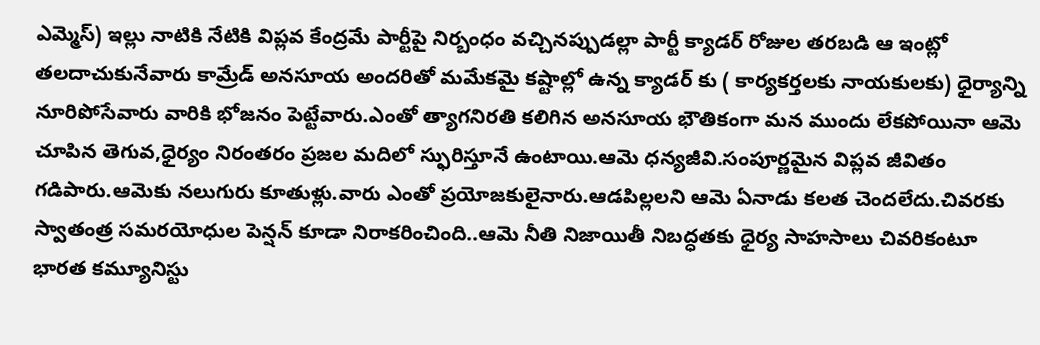ఎమ్మెస్) ఇల్లు నాటికి నేటికి విప్లవ కేంద్రమే పార్టీపై నిర్బంధం వచ్చినప్పుడల్లా పార్టీ క్యాడర్ రోజుల తరబడి ఆ ఇంట్లో తలదాచుకునేవారు కామ్రేడ్ అనసూయ అందరితో మమేకమై కష్టాల్లో ఉన్న క్యాడర్ కు ( కార్యకర్తలకు నాయకులకు) ధైర్యాన్ని నూరిపోసేవారు వారికి భోజనం పెట్టేవారు.ఎంతో త్యాగనిరతి కలిగిన అనసూయ భౌతికంగా మన ముందు లేకపోయినా ఆమె చూపిన తెగువ,ధైర్యం నిరంతరం ప్రజల మదిలో స్ఫురిస్తూనే ఉంటాయి.ఆమె ధన్యజీవి.సంపూర్ణమైన విప్లవ జీవితం గడిపారు.ఆమెకు నలుగురు కూతుళ్లు.వారు ఎంతో ప్రయోజకులైనారు.ఆడపిల్లలని ఆమె ఏనాడు కలత చెందలేదు.చివరకు స్వాతంత్ర సమరయోధుల పెన్షన్ కూడా నిరాకరించింది..ఆమె నీతి నిజాయితీ నిబద్ధతకు ధైర్య సాహసాలు చివరికంటూ భారత కమ్యూనిస్టు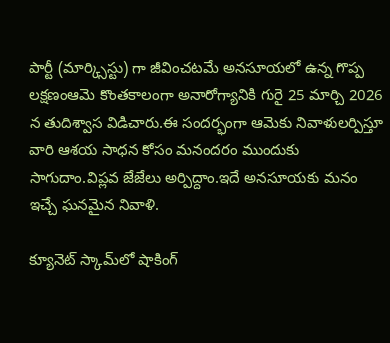పార్టీ (మార్క్సిస్టు) గా జీవించటమే అనసూయలో ఉన్న గొప్ప లక్షణంఆమె కొంతకాలంగా అనారోగ్యానికి గురై 25 మార్చి 2026 న తుదిశ్వాస విడిచారు.ఈ సందర్భంగా ఆమెకు నివాళులర్పిస్తూ వారి ఆశయ సాధన కోసం మనందరం ముందుకు సాగుదాం.విప్లవ జేజేలు అర్పిద్దాం.ఇదే అనసూయకు మనం ఇచ్చే ఘనమైన నివాళి.

క్యూనెట్ స్కామ్‌లో షాకింగ్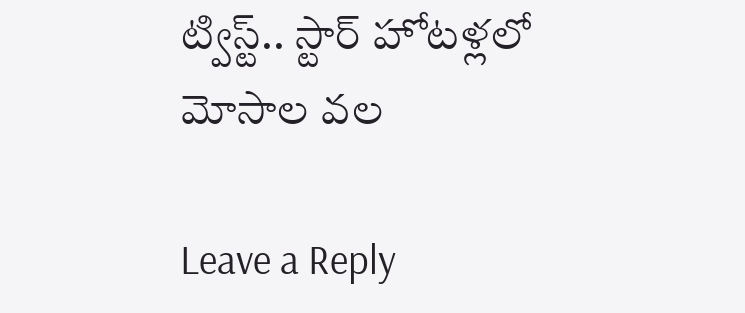ట్విస్ట్.. స్టార్ హోటళ్లలో మోసాల వల

Leave a Reply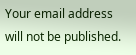Your email address will not be published.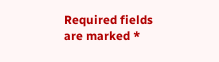Required fields are marked *